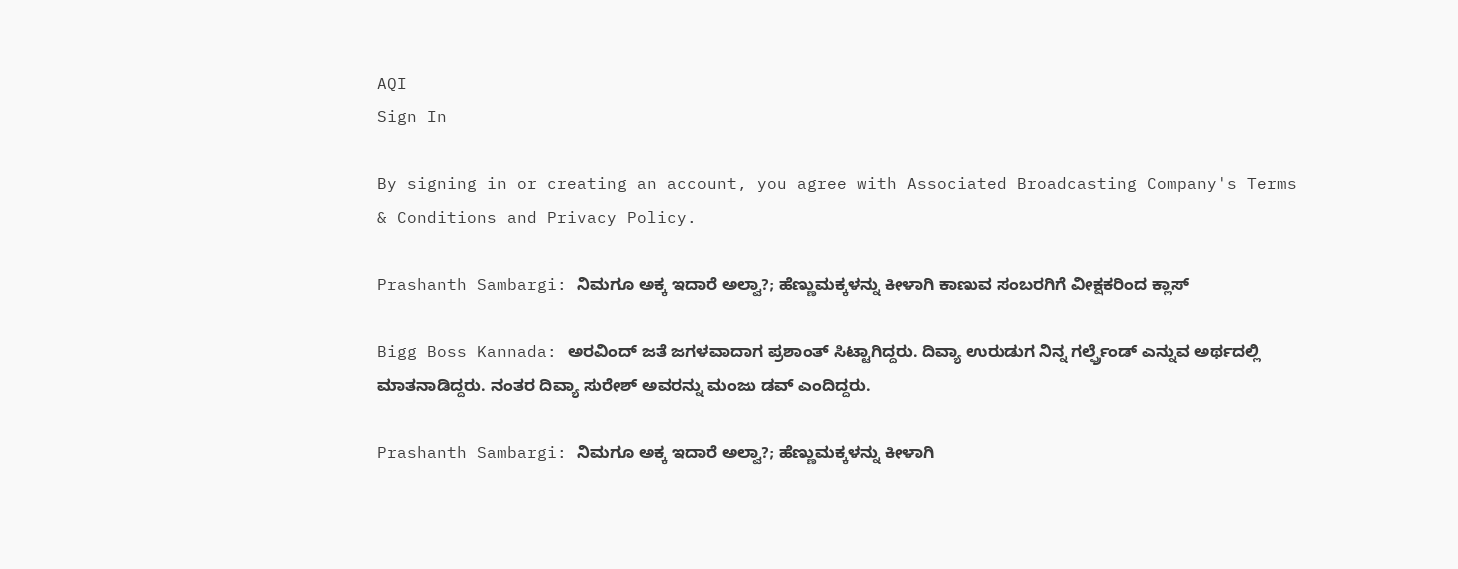AQI
Sign In

By signing in or creating an account, you agree with Associated Broadcasting Company's Terms & Conditions and Privacy Policy.

Prashanth Sambargi: ನಿಮಗೂ ಅಕ್ಕ ಇದಾರೆ ಅಲ್ವಾ?; ಹೆಣ್ಣುಮಕ್ಕಳನ್ನು ಕೀಳಾಗಿ ಕಾಣುವ ಸಂಬರಗಿಗೆ ವೀಕ್ಷಕರಿಂದ ಕ್ಲಾಸ್

Bigg Boss Kannada: ಅರವಿಂದ್ ಜತೆ ಜಗಳವಾದಾಗ ಪ್ರಶಾಂತ್ ಸಿಟ್ಟಾಗಿದ್ದರು. ದಿವ್ಯಾ ಉರುಡುಗ ನಿನ್ನ ಗರ್ಲ್ಫ್ರೆಂಡ್ ಎನ್ನುವ ಅರ್ಥದಲ್ಲಿ ಮಾತನಾಡಿದ್ದರು. ನಂತರ ದಿವ್ಯಾ ಸುರೇಶ್ ಅವರನ್ನು ಮಂಜು ಡವ್ ಎಂದಿದ್ದರು.

Prashanth Sambargi: ನಿಮಗೂ ಅಕ್ಕ ಇದಾರೆ ಅಲ್ವಾ?; ಹೆಣ್ಣುಮಕ್ಕಳನ್ನು ಕೀಳಾಗಿ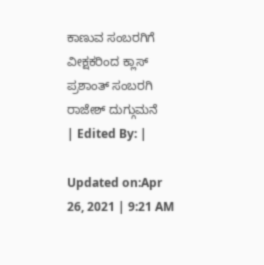ಕಾಣುವ ಸಂಬರಗಿಗೆ ವೀಕ್ಷಕರಿಂದ ಕ್ಲಾಸ್
ಪ್ರಶಾಂತ್ ಸಂಬರಗಿ
ರಾಜೇಶ್ ದುಗ್ಗುಮನೆ
| Edited By: |

Updated on:Apr 26, 2021 | 9:21 AM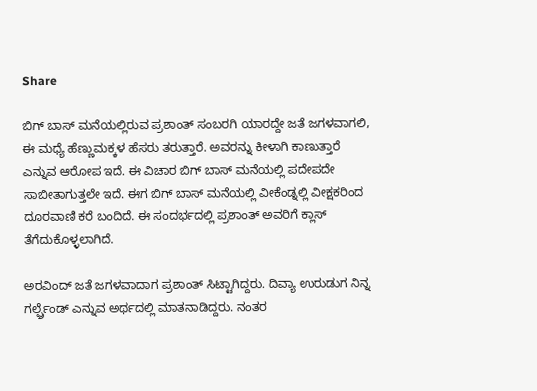Share

ಬಿಗ್ ಬಾಸ್ ಮನೆಯಲ್ಲಿರುವ ಪ್ರಶಾಂತ್ ಸಂಬರಗಿ ಯಾರದ್ದೇ ಜತೆ ಜಗಳವಾಗಲಿ, ಈ ಮಧ್ಯೆ ಹೆಣ್ಣುಮಕ್ಕಳ ಹೆಸರು ತರುತ್ತಾರೆ. ಅವರನ್ನು ಕೀಳಾಗಿ ಕಾಣುತ್ತಾರೆ ಎನ್ನುವ ಆರೋಪ ಇದೆ. ಈ ವಿಚಾರ ಬಿಗ್ ಬಾಸ್ ಮನೆಯಲ್ಲಿ ಪದೇಪದೇ ಸಾಬೀತಾಗುತ್ತಲೇ ಇದೆ. ಈಗ ಬಿಗ್ ಬಾಸ್ ಮನೆಯಲ್ಲಿ ವೀಕೆಂಡ್ನಲ್ಲಿ ವೀಕ್ಷಕರಿಂದ ದೂರವಾಣಿ ಕರೆ ಬಂದಿದೆ. ಈ ಸಂದರ್ಭದಲ್ಲಿ ಪ್ರಶಾಂತ್ ಅವರಿಗೆ ಕ್ಲಾಸ್ ತೆಗೆದುಕೊಳ್ಳಲಾಗಿದೆ.

ಅರವಿಂದ್ ಜತೆ ಜಗಳವಾದಾಗ ಪ್ರಶಾಂತ್ ಸಿಟ್ಟಾಗಿದ್ದರು. ದಿವ್ಯಾ ಉರುಡುಗ ನಿನ್ನ ಗರ್ಲ್ಫ್ರೆಂಡ್ ಎನ್ನುವ ಅರ್ಥದಲ್ಲಿ ಮಾತನಾಡಿದ್ದರು. ನಂತರ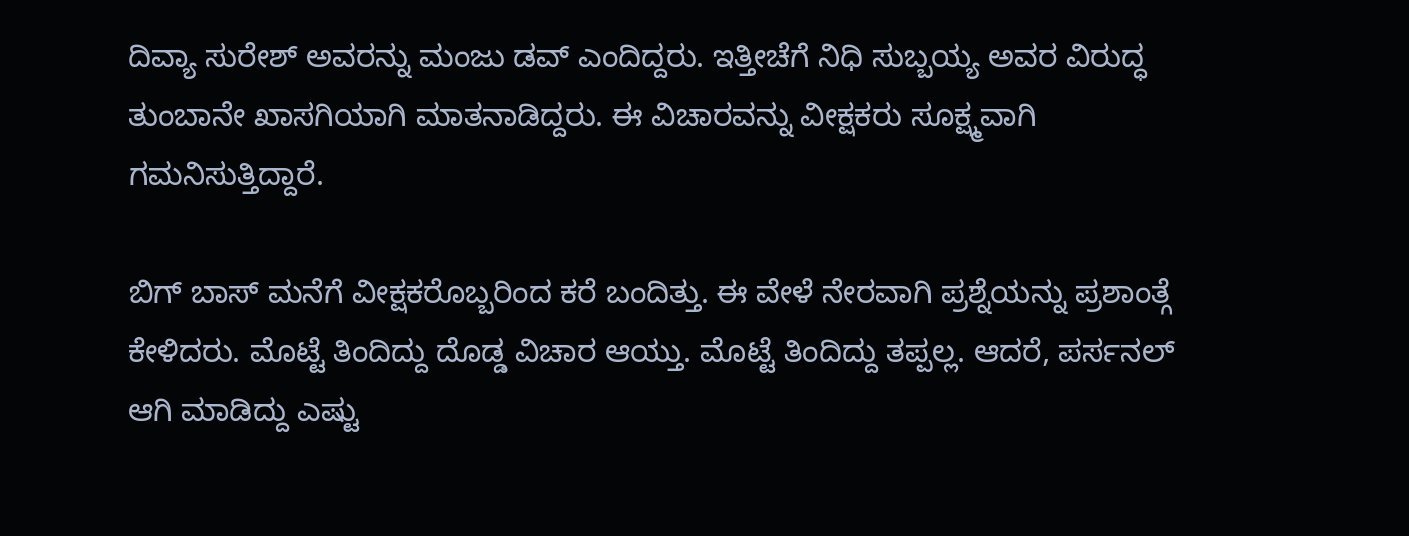ದಿವ್ಯಾ ಸುರೇಶ್ ಅವರನ್ನು ಮಂಜು ಡವ್ ಎಂದಿದ್ದರು. ಇತ್ತೀಚೆಗೆ ನಿಧಿ ಸುಬ್ಬಯ್ಯ ಅವರ ವಿರುದ್ಧ ತುಂಬಾನೇ ಖಾಸಗಿಯಾಗಿ ಮಾತನಾಡಿದ್ದರು. ಈ ವಿಚಾರವನ್ನು ವೀಕ್ಷಕರು ಸೂಕ್ಷ್ಮವಾಗಿ ಗಮನಿಸುತ್ತಿದ್ದಾರೆ.

ಬಿಗ್ ಬಾಸ್ ಮನೆಗೆ ವೀಕ್ಷಕರೊಬ್ಬರಿಂದ ಕರೆ ಬಂದಿತ್ತು. ಈ ವೇಳೆ ನೇರವಾಗಿ ಪ್ರಶ್ನೆಯನ್ನು ಪ್ರಶಾಂತ್ಗೆ ಕೇಳಿದರು. ಮೊಟ್ಟೆ ತಿಂದಿದ್ದು ದೊಡ್ಡ ವಿಚಾರ ಆಯ್ತು. ಮೊಟ್ಟೆ ತಿಂದಿದ್ದು ತಪ್ಪಲ್ಲ. ಆದರೆ, ಪರ್ಸನಲ್ ಆಗಿ ಮಾಡಿದ್ದು ಎಷ್ಟು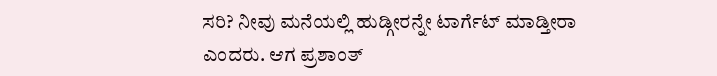ಸರಿ? ನೀವು ಮನೆಯಲ್ಲಿ ಹುಡ್ಗೀರನ್ನೇ ಟಾರ್ಗೆಟ್ ಮಾಡ್ತೀರಾ ಎಂದರು. ಆಗ ಪ್ರಶಾಂತ್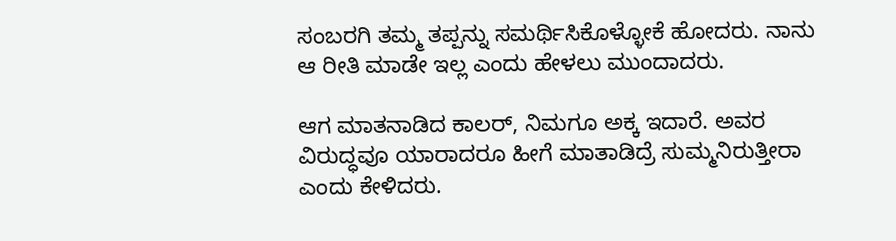ಸಂಬರಗಿ ತಮ್ಮ ತಪ್ಪನ್ನು ಸಮರ್ಥಿಸಿಕೊಳ್ಳೋಕೆ ಹೋದರು. ನಾನು ಆ ರೀತಿ ಮಾಡೇ ಇಲ್ಲ ಎಂದು ಹೇಳಲು ಮುಂದಾದರು.

ಆಗ ಮಾತನಾಡಿದ ಕಾಲರ್, ನಿಮಗೂ ಅಕ್ಕ ಇದಾರೆ. ಅವರ ವಿರುದ್ಧವೂ ಯಾರಾದರೂ ಹೀಗೆ ಮಾತಾಡಿದ್ರೆ ಸುಮ್ಮನಿರುತ್ತೀರಾ ಎಂದು ಕೇಳಿದರು.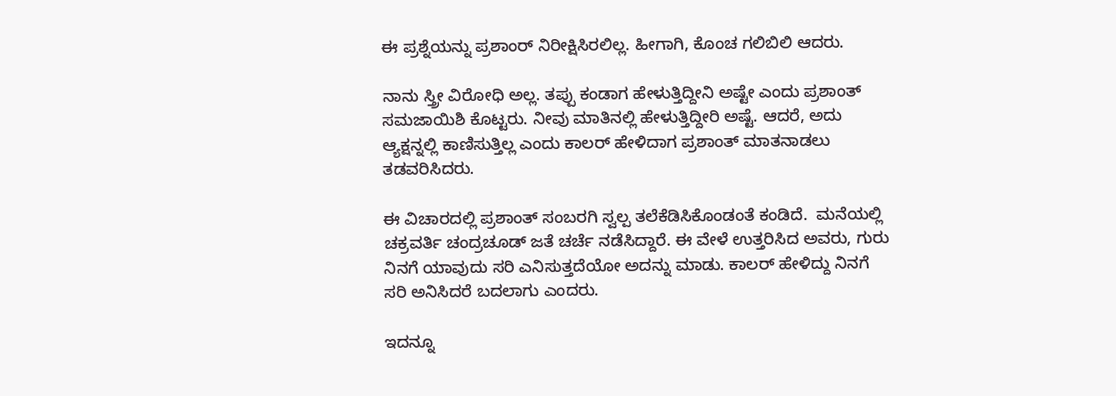ಈ ಪ್ರಶ್ನೆಯನ್ನು ಪ್ರಶಾಂರ್ ನಿರೀಕ್ಷಿಸಿರಲಿಲ್ಲ. ಹೀಗಾಗಿ, ಕೊಂಚ ಗಲಿಬಿಲಿ ಆದರು.

ನಾನು ಸ್ತ್ರೀ ವಿರೋಧಿ ಅಲ್ಲ. ತಪ್ಪು ಕಂಡಾಗ ಹೇಳುತ್ತಿದ್ದೀನಿ ಅಷ್ಟೇ ಎಂದು ಪ್ರಶಾಂತ್ ಸಮಜಾಯಿಶಿ ಕೊಟ್ಟರು. ನೀವು ಮಾತಿನಲ್ಲಿ ಹೇಳುತ್ತಿದ್ದೀರಿ ಅಷ್ಟೆ. ಆದರೆ, ಅದು ಆ್ಯಕ್ಷನ್ನಲ್ಲಿ ಕಾಣಿಸುತ್ತಿಲ್ಲ ಎಂದು ಕಾಲರ್ ಹೇಳಿದಾಗ ಪ್ರಶಾಂತ್ ಮಾತನಾಡಲು ತಡವರಿಸಿದರು.

ಈ ವಿಚಾರದಲ್ಲಿ ಪ್ರಶಾಂತ್ ಸಂಬರಗಿ ಸ್ವಲ್ಪ ತಲೆಕೆಡಿಸಿಕೊಂಡಂತೆ ಕಂಡಿದೆ.  ಮನೆಯಲ್ಲಿ ಚಕ್ರವರ್ತಿ ಚಂದ್ರಚೂಡ್ ಜತೆ ಚರ್ಚೆ ನಡೆಸಿದ್ದಾರೆ. ಈ ವೇಳೆ ಉತ್ತರಿಸಿದ ಅವರು, ಗುರು ನಿನಗೆ ಯಾವುದು ಸರಿ ಎನಿಸುತ್ತದೆಯೋ ಅದನ್ನು ಮಾಡು. ಕಾಲರ್ ಹೇಳಿದ್ದು ನಿನಗೆ ಸರಿ ಅನಿಸಿದರೆ ಬದಲಾಗು ಎಂದರು.

ಇದನ್ನೂ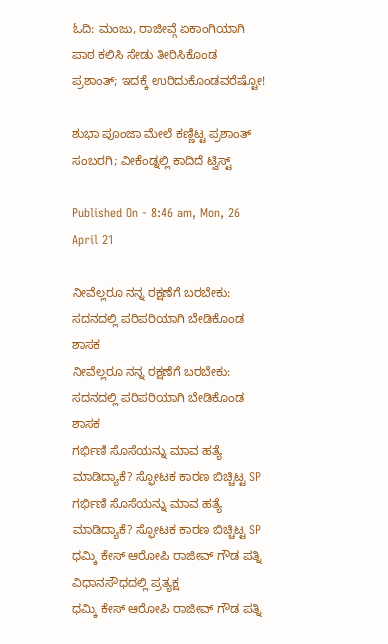ಓದಿ: ಮಂಜು, ರಾಜೀವ್ಗೆ ಏಕಾಂಗಿಯಾಗಿ ಪಾಠ ಕಲಿಸಿ ಸೇಡು ತೀರಿಸಿಕೊಂಡ ಪ್ರಶಾಂತ್; ಇದಕ್ಕೆ ಉರಿದುಕೊಂಡವರೆಷ್ಟೋ!

ಶುಭಾ ಪೂಂಜಾ ಮೇಲೆ ಕಣ್ಣಿಟ್ಟ ಪ್ರಶಾಂತ್ ಸಂಬರಗಿ; ವೀಕೆಂಡ್ನಲ್ಲಿ ಕಾದಿದೆ ಟ್ವಿಸ್ಟ್

Published On - 8:46 am, Mon, 26 April 21

ನೀವೆಲ್ಲರೂ ನನ್ನ ರಕ್ಷಣೆಗೆ ಬರಬೇಕು: ಸದನದಲ್ಲಿ ಪರಿಪರಿಯಾಗಿ ಬೇಡಿಕೊಂಡ ಶಾಸಕ
ನೀವೆಲ್ಲರೂ ನನ್ನ ರಕ್ಷಣೆಗೆ ಬರಬೇಕು: ಸದನದಲ್ಲಿ ಪರಿಪರಿಯಾಗಿ ಬೇಡಿಕೊಂಡ ಶಾಸಕ
ಗರ್ಭಿಣಿ ಸೊಸೆಯನ್ನು ಮಾವ ಹತ್ಯೆ ಮಾಡಿದ್ಯಾಕೆ? ಸ್ಫೋಟಕ ಕಾರಣ ಬಿಚ್ಚಿಟ್ಟ SP
ಗರ್ಭಿಣಿ ಸೊಸೆಯನ್ನು ಮಾವ ಹತ್ಯೆ ಮಾಡಿದ್ಯಾಕೆ? ಸ್ಫೋಟಕ ಕಾರಣ ಬಿಚ್ಚಿಟ್ಟ SP
ಧಮ್ಕಿ ಕೇಸ್ ಆರೋಪಿ ರಾಜೀವ್ ಗೌಡ ಪತ್ನಿ ವಿಧಾನಸೌಧದಲ್ಲಿ ಪ್ರತ್ಯಕ್ಷ
ಧಮ್ಕಿ ಕೇಸ್ ಆರೋಪಿ ರಾಜೀವ್ ಗೌಡ ಪತ್ನಿ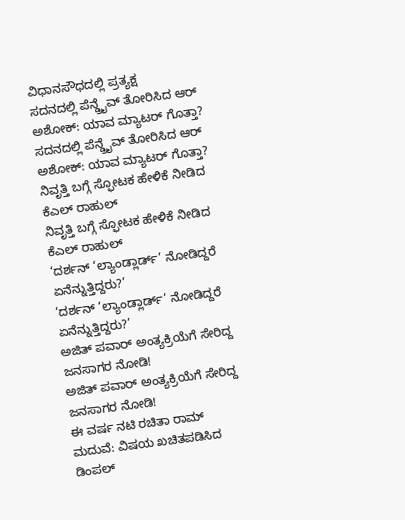ವಿಧಾನಸೌಧದಲ್ಲಿ ಪ್ರತ್ಯಕ್ಷ
ಸದನದಲ್ಲಿ ಪೆನ್ಡ್ರೈವ್ ತೋರಿಸಿದ ಆರ್ ಅಶೋಕ್: ಯಾವ ಮ್ಯಾಟರ್ ಗೊತ್ತಾ?
ಸದನದಲ್ಲಿ ಪೆನ್ಡ್ರೈವ್ ತೋರಿಸಿದ ಆರ್ ಅಶೋಕ್: ಯಾವ ಮ್ಯಾಟರ್ ಗೊತ್ತಾ?
ನಿವೃತ್ತಿ ಬಗ್ಗೆ ಸ್ಫೋಟಕ ಹೇಳಿಕೆ ನೀಡಿದ ಕೆಎಲ್ ರಾಹುಲ್
ನಿವೃತ್ತಿ ಬಗ್ಗೆ ಸ್ಫೋಟಕ ಹೇಳಿಕೆ ನೀಡಿದ ಕೆಎಲ್ ರಾಹುಲ್
‘ದರ್ಶನ್ ‘ಲ್ಯಾಂಡ್ಲಾರ್ಡ್’ ನೋಡಿದ್ದರೆ ಏನೆನ್ನುತ್ತಿದ್ದರು?’
‘ದರ್ಶನ್ ‘ಲ್ಯಾಂಡ್ಲಾರ್ಡ್’ ನೋಡಿದ್ದರೆ ಏನೆನ್ನುತ್ತಿದ್ದರು?’
ಅಜಿತ್ ಪವಾರ್ ಅಂತ್ಯಕ್ರಿಯೆಗೆ ಸೇರಿದ್ದ ಜನಸಾಗರ ನೋಡಿ!
ಅಜಿತ್ ಪವಾರ್ ಅಂತ್ಯಕ್ರಿಯೆಗೆ ಸೇರಿದ್ದ ಜನಸಾಗರ ನೋಡಿ!
ಈ ವರ್ಷ ನಟಿ ರಚಿತಾ ರಾಮ್ ಮದುವೆ: ವಿಷಯ ಖಚಿತಪಡಿಸಿದ ಡಿಂಪಲ್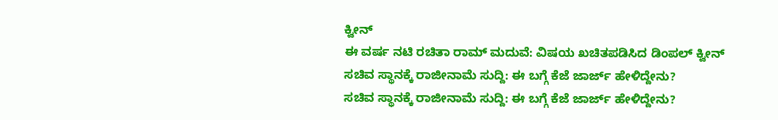ಕ್ವೀನ್
ಈ ವರ್ಷ ನಟಿ ರಚಿತಾ ರಾಮ್ ಮದುವೆ: ವಿಷಯ ಖಚಿತಪಡಿಸಿದ ಡಿಂಪಲ್ ಕ್ವೀನ್
ಸಚಿವ ಸ್ಥಾನಕ್ಕೆ ರಾಜೀನಾಮೆ ಸುದ್ದಿ: ಈ ಬಗ್ಗೆ ಕೆಜೆ ಜಾರ್ಜ್ ಹೇಳಿದ್ದೇನು?
ಸಚಿವ ಸ್ಥಾನಕ್ಕೆ ರಾಜೀನಾಮೆ ಸುದ್ದಿ: ಈ ಬಗ್ಗೆ ಕೆಜೆ ಜಾರ್ಜ್ ಹೇಳಿದ್ದೇನು?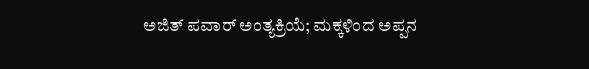ಅಜಿತ್ ಪವಾರ್ ಅಂತ್ಯಕ್ರಿಯೆ; ಮಕ್ಕಳಿಂದ ಅಪ್ಪನ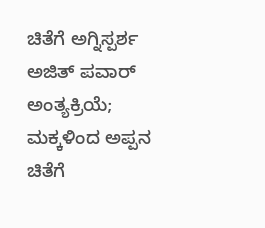ಚಿತೆಗೆ ಅಗ್ನಿಸ್ಪರ್ಶ
ಅಜಿತ್ ಪವಾರ್ ಅಂತ್ಯಕ್ರಿಯೆ; ಮಕ್ಕಳಿಂದ ಅಪ್ಪನ ಚಿತೆಗೆ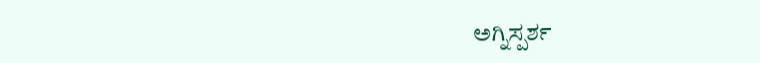ಅಗ್ನಿಸ್ಪರ್ಶ